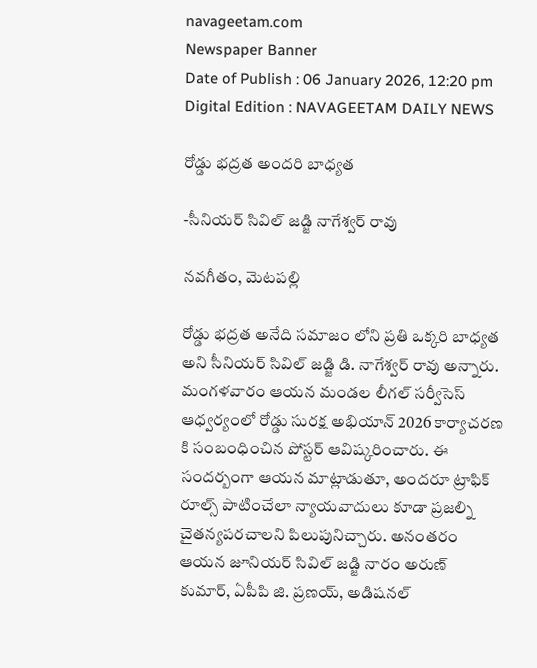navageetam.com
Newspaper Banner
Date of Publish : 06 January 2026, 12:20 pm Digital Edition : NAVAGEETAM DAILY NEWS

రోడ్డు భద్రత అందరి బాధ్యత

-సీనియర్ సివిల్ జడ్జి నాగేశ్వర్ రావు

నవగీతం, మెటపల్లి

రోడ్డు భద్రత అనేది సమాజం లోని ప్రతి ఒక్కరి బాధ్యత అని సీనియర్ సివిల్ జడ్జి డి. నాగేశ్వర్ రావు అన్నారు. మంగళవారం ఆయన మండల లీగల్ సర్వీసెస్ ఆధ్వర్యంలో రోడ్డు సురక్ష అభియాన్ 2026 కార్యాచరణ కి సంబంధించిన పోస్టర్ ఆవిష్కరించారు. ఈ సందర్బంగా ఆయన మాట్లాడుతూ, అందరూ ట్రాఫిక్ రూల్స్ పాటించేలా న్యాయవాదులు కూడా ప్రజల్ని చైతన్యపరచాలని పిలుపునిచ్చారు. అనంతరం ఆయన జూనియర్ సివిల్ జడ్జి నారం అరుణ్ కుమార్, ఏపీపి జి. ప్రణయ్, అడిషనల్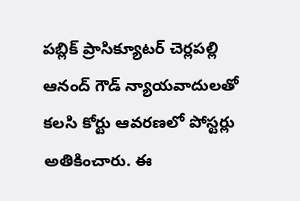పబ్లిక్ ప్రాసిక్యూటర్ చెర్లపల్లి ఆనంద్ గౌడ్ న్యాయవాదులతో కలసి కోర్టు ఆవరణలో పోస్టర్లు అతికించారు. ఈ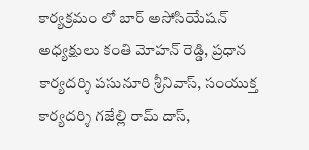కార్యక్రమం లో బార్ అసోసియేషన్ అధ్యక్షులు కంతి మోహన్ రెడ్డి, ప్రధాన కార్యదర్శి పసునూరి శ్రీనివాస్, సంయుక్త కార్యదర్శి గజేల్లి రామ్ దాస్,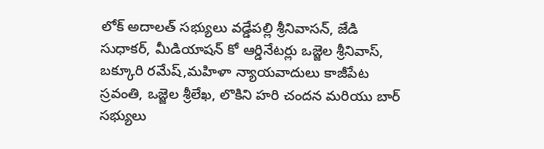లోక్ అదాలత్ సభ్యులు వడ్డేపల్లి శ్రీనివాసన్, జేడి సుధాకర్, మీడియాషన్ కో ఆర్డినేటర్లు ఒజ్జెల శ్రీనివాస్, బక్కూరి రమేష్,మహిళా న్యాయవాదులు కాజీపేట స్రవంతి, ఒజ్జెల శ్రీలేఖ, లొకిని హరి చందన మరియు బార్ సభ్యులు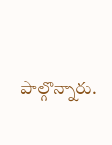పాల్గొన్నారు.